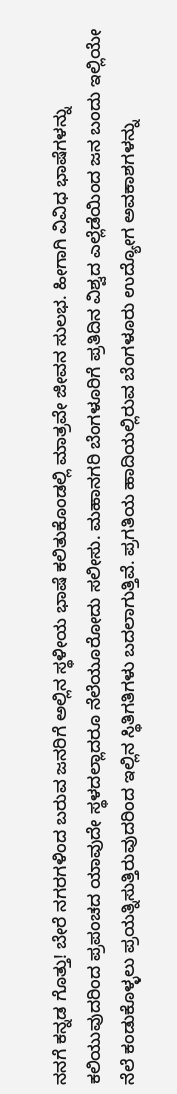ನನಗೆ ಕನ್ನಡ ಗೊತ್ತು! ಬೇರೆ ನಗರಗಳಿಂದ ಬರುವ ಜನರಿಗೆ ಅಲ್ಲಿನ ಸ್ಥಳೀಯ ಭಾಷೆ ಕಲಿತುಕೊಂಡಲ್ಲಿ ಮಾತ್ರವೇ ಜೀವನ ಸುಲಭ. ಹೀಗಾಗಿ ವಿವಿಧ ಭಾಷೆಗಳನ್ನು ಕಲಿಯುವುದರಿಂದ ಪ್ರಪಂಚದ ಯಾವುದೇ ಸ್ಥಳದಲ್ಲಾದರೂ ನೆಲೆಯೂರೋದು ಸಲೀಸು. ಮಹಾನಗರಿ ಬೆಂಗಳೂರಿಗೆ ಪ್ರತಿದಿನ ವಿಶ್ವದ ಎಲ್ಲೆಡೆಯಿಂದ ಜನ ಬಂದು ಇಲ್ಲಿಯೇ ನೆಲೆ ಕಂಡುಕೊಳ್ಳಲು ಪ್ರಯತ್ನಿಸುತ್ತಿರುವುದರಿಂದ ಇಲ್ಲಿನ ಸ್ಥಿತಿಗತಿಗಳು ಬದಲಾಗುತ್ತಿವೆ. ಪ್ರಗತಿಯ ಹಾದಿಯಲ್ಲಿರುವ ಬೆಂಗಳೂರು ಉದ್ಯೋಗ ಅವಕಾಶಗಳನ್ನು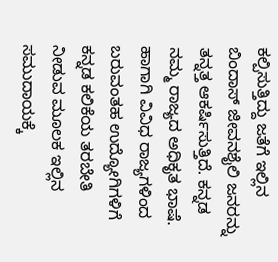ಕಲ್ಪಿಸುತ್ತಿದ್ದು ಜತೆಗೆ ಇಲ್ಲಿನ ಬಿಂದಾಸ್ ಜೀವನಶೈಲಿ ಜನರನ್ನು ತನ್ನತ್ತ ಆಕರ್ಷಿಸುತ್ತಿದೆ. ಕನ್ನಡ ನಮ್ಮ ರಾಜ್ಯದ ಅಧಿಕೃತ ಭಾಷೆ. ಹಾಗಾಗಿ ವಿವಿಧ ರಾಜ್ಯಗಳಿಂದ ಬರುವಂತಹ ಉದ್ಯೋಗಿಗಳಿಗೆ ಕನ್ನಡ ಕಲಿಕೆಯ ತರಬೇತಿ ನೀಡುವ ಮೂಲಕ ಇಲ್ಲಿನ ಸಮುದಾಯಕ್ಕೆ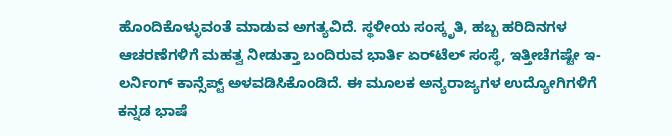ಹೊಂದಿಕೊಳ್ಳುವಂತೆ ಮಾಡುವ ಅಗತ್ಯವಿದೆ. ಸ್ಥಳೀಯ ಸಂಸ್ಕೃತಿ, ಹಬ್ಬ ಹರಿದಿನಗಳ ಆಚರಣೆಗಳಿಗೆ ಮಹತ್ವ ನೀಡುತ್ತಾ ಬಂದಿರುವ ಭಾರ್ತಿ ಏರ್‌ಟೆಲ್ ಸಂಸ್ಥೆ, ಇತ್ತೀಚೆಗಷ್ಟೇ ಇ-ಲರ್ನಿಂಗ್ ಕಾನ್ಸೆಪ್ಟ್ ಅಳವಡಿಸಿಕೊಂಡಿದೆ. ಈ ಮೂಲಕ ಅನ್ಯರಾಜ್ಯಗಳ ಉದ್ಯೋಗಿಗಳಿಗೆ ಕನ್ನಡ ಭಾಷೆ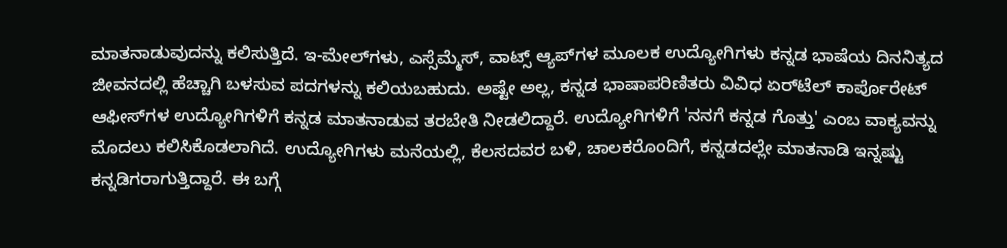ಮಾತನಾಡುವುದನ್ನು ಕಲಿಸುತ್ತಿದೆ. ಇ-ಮೇಲ್‌ಗಳು, ಎಸ್ಸೆಮ್ಮೆಸ್, ವಾಟ್ಸ್ ಆ್ಯಪ್‌ಗಳ ಮೂಲಕ ಉದ್ಯೋಗಿಗಳು ಕನ್ನಡ ಭಾಷೆಯ ದಿನನಿತ್ಯದ ಜೀವನದಲ್ಲಿ ಹೆಚ್ಚಾಗಿ ಬಳಸುವ ಪದಗಳನ್ನು ಕಲಿಯಬಹುದು. ಅಷ್ಟೇ ಅಲ್ಲ, ಕನ್ನಡ ಭಾಷಾಪರಿಣಿತರು ವಿವಿಧ ಏರ್‌ಟೆಲ್ ಕಾರ್ಪೊರೇಟ್ ಆಫೀಸ್‌ಗಳ ಉದ್ಯೋಗಿಗಳಿಗೆ ಕನ್ನಡ ಮಾತನಾಡುವ ತರಬೇತಿ ನೀಡಲಿದ್ದಾರೆ. ಉದ್ಯೋಗಿಗಳಿಗೆ 'ನನಗೆ ಕನ್ನಡ ಗೊತ್ತು' ಎಂಬ ವಾಕ್ಯವನ್ನು ಮೊದಲು ಕಲಿಸಿಕೊಡಲಾಗಿದೆ. ಉದ್ಯೋಗಿಗಳು ಮನೆಯಲ್ಲಿ, ಕೆಲಸದವರ ಬಳಿ, ಚಾಲಕರೊಂದಿಗೆ, ಕನ್ನಡದಲ್ಲೇ ಮಾತನಾಡಿ ಇನ್ನಷ್ಟು ಕನ್ನಡಿಗರಾಗುತ್ತಿದ್ದಾರೆ. ಈ ಬಗ್ಗೆ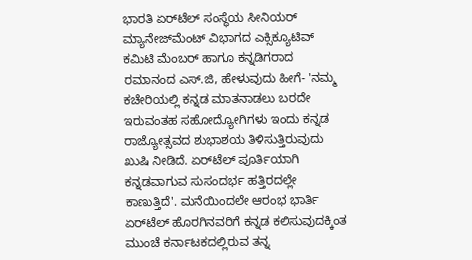ಭಾರತಿ ಏರ್‌ಟೆಲ್ ಸಂಸ್ಥೆಯ ಸೀನಿಯರ್ ಮ್ಯಾನೇಜ್‌ಮೆಂಟ್ ವಿಭಾಗದ ಎಕ್ಸಿಕ್ಯೂಟಿವ್ ಕಮಿಟಿ ಮೆಂಬರ್ ಹಾಗೂ ಕನ್ನಡಿಗರಾದ ರಮಾನಂದ ಎಸ್.ಜಿ, ಹೇಳುವುದು ಹೀಗೆ- 'ನಮ್ಮ ಕಚೇರಿಯಲ್ಲಿ ಕನ್ನಡ ಮಾತನಾಡಲು ಬರದೇ ಇರುವಂತಹ ಸಹೋದ್ಯೋಗಿಗಳು ಇಂದು ಕನ್ನಡ ರಾಜ್ಯೋತ್ಸವದ ಶುಭಾಶಯ ತಿಳಿಸುತ್ತಿರುವುದು ಖುಷಿ ನೀಡಿದೆ. ಏರ್‌ಟೆಲ್ ಪೂರ್ತಿಯಾಗಿ ಕನ್ನಡವಾಗುವ ಸುಸಂದರ್ಭ ಹತ್ತಿರದಲ್ಲೇ ಕಾಣುತ್ತಿದೆ'. ಮನೆಯಿಂದಲೇ ಆರಂಭ ಭಾರ್ತಿ ಏರ್‌ಟೆಲ್ ಹೊರಗಿನವರಿಗೆ ಕನ್ನಡ ಕಲಿಸುವುದಕ್ಕಿಂತ ಮುಂಚೆ ಕರ್ನಾಟಕದಲ್ಲಿರುವ ತನ್ನ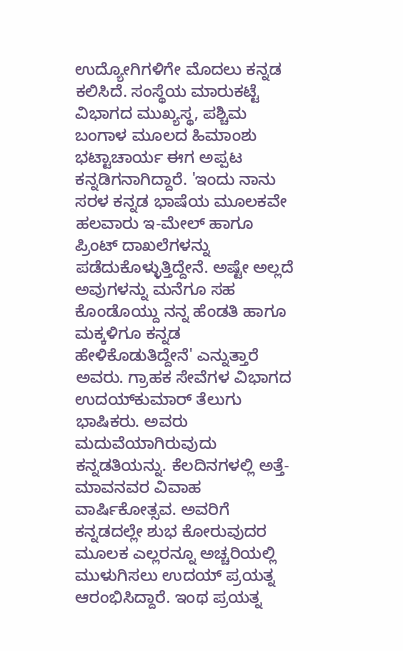ಉದ್ಯೋಗಿಗಳಿಗೇ ಮೊದಲು ಕನ್ನಡ ಕಲಿಸಿದೆ. ಸಂಸ್ಥೆಯ ಮಾರುಕಟ್ಟೆ ವಿಭಾಗದ ಮುಖ್ಯಸ್ಥ, ಪಶ್ಚಿಮ ಬಂಗಾಳ ಮೂಲದ ಹಿಮಾಂಶು ಭಟ್ಟಾಚಾರ್ಯ ಈಗ ಅಪ್ಪಟ ಕನ್ನಡಿಗನಾಗಿದ್ದಾರೆ. 'ಇಂದು ನಾನು ಸರಳ ಕನ್ನಡ ಭಾಷೆಯ ಮೂಲಕವೇ ಹಲವಾರು ಇ-ಮೇಲ್ ಹಾಗೂ ಪ್ರಿಂಟ್ ದಾಖಲೆಗಳನ್ನು ಪಡೆದುಕೊಳ್ಳುತ್ತಿದ್ದೇನೆ. ಅಷ್ಟೇ ಅಲ್ಲದೆ ಅವುಗಳನ್ನು ಮನೆಗೂ ಸಹ ಕೊಂಡೊಯ್ದು ನನ್ನ ಹೆಂಡತಿ ಹಾಗೂ ಮಕ್ಕಳಿಗೂ ಕನ್ನಡ ಹೇಳಿಕೊಡುತಿದ್ದೇನೆ' ಎನ್ನುತ್ತಾರೆ ಅವರು. ಗ್ರಾಹಕ ಸೇವೆಗಳ ವಿಭಾಗದ ಉದಯ್‌ಕುಮಾರ್ ತೆಲುಗು ಭಾಷಿಕರು. ಅವರು ಮದುವೆಯಾಗಿರುವುದು ಕನ್ನಡತಿಯನ್ನು. ಕೆಲದಿನಗಳಲ್ಲಿ ಅತ್ತೆ-ಮಾವನವರ ವಿವಾಹ ವಾರ್ಷಿಕೋತ್ಸವ. ಅವರಿಗೆ ಕನ್ನಡದಲ್ಲೇ ಶುಭ ಕೋರುವುದರ ಮೂಲಕ ಎಲ್ಲರನ್ನೂ ಅಚ್ಚರಿಯಲ್ಲಿ ಮುಳುಗಿಸಲು ಉದಯ್ ಪ್ರಯತ್ನ ಆರಂಭಿಸಿದ್ದಾರೆ. ಇಂಥ ಪ್ರಯತ್ನ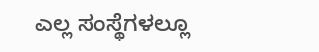ಎಲ್ಲ ಸಂಸ್ಥೆಗಳಲ್ಲೂ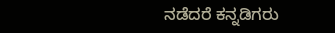ನಡೆದರೆ ಕನ್ನಡಿಗರು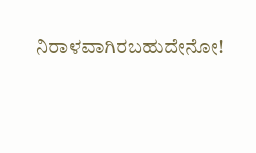ನಿರಾಳವಾಗಿರಬಹುದೇನೋ!